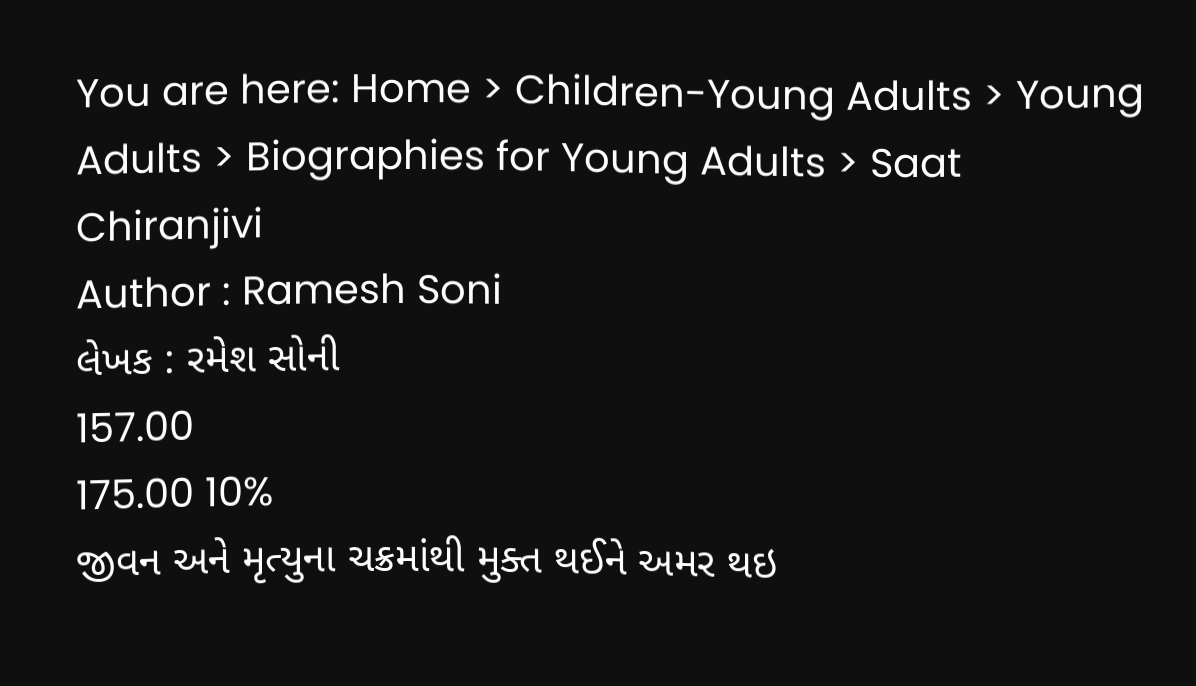You are here: Home > Children-Young Adults > Young Adults > Biographies for Young Adults > Saat Chiranjivi
Author : Ramesh Soni
લેખક : રમેશ સોની
157.00
175.00 10%
જીવન અને મૃત્યુના ચક્રમાંથી મુક્ત થઈને અમર થઇ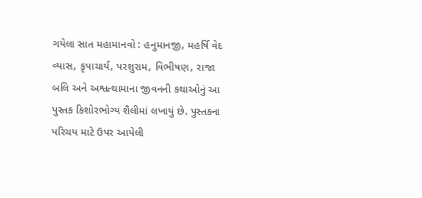ગયેલા સાત મહામાનવો : હનુમાનજી, મહર્ષિ વેદ વ્યાસ, કૃપાચાર્ય, પરશુરામ, વિભીષણ, રાજા બલિ અને અશ્વત્થામાના જીવનની કથાઓનું આ પુસ્તક કિશોરભોગ્ય શૈલીમાં લખાયું છે. પુસ્તકના પરિચય માટે ઉપર આપેલી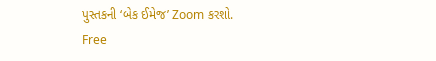પુસ્તકની ‘બેક ઈમેજ’ Zoom કરશો.
Free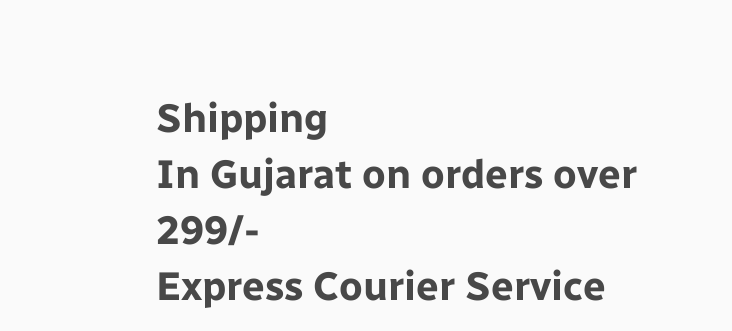Shipping
In Gujarat on orders over 299/-
Express Courier Service